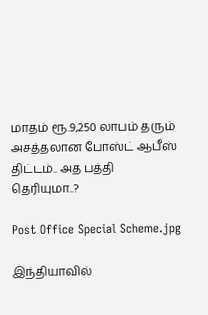மாதம் ரூ.9,250 லாபம் தரும் அசத்தலான போஸ்ட் ஆபீஸ் திட்டம்.. அத பத்தி தெரியுமா..?

Post Office Special Scheme.jpg

இந்தியாவில்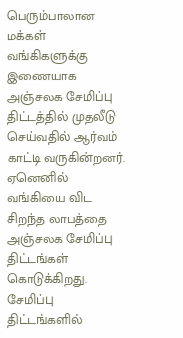பெரும்பாலான மக்கள் வங்கிகளுக்கு இணையாக அஞ்சலக சேமிப்பு திட்டத்தில் முதலீடு செய்வதில் ஆர்வம் காட்டி வருகின்றனர். ஏனெனில் வங்கியை விட சிறந்த லாபத்தை அஞ்சலக சேமிப்பு திட்டங்கள் கொடுக்கிறது. சேமிப்பு திட்டங்களில்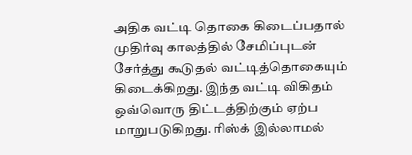அதிக வட்டி தொகை கிடைப்பதால் முதிர்வு காலத்தில் சேமிப்புடன் சேர்த்து கூடுதல் வட்டித்தொகையும் கிடைக்கிறது. இந்த வட்டி விகிதம் ஒவ்வொரு திட்டத்திற்கும் ஏற்ப மாறுபடுகிறது. ரிஸ்க் இல்லாமல்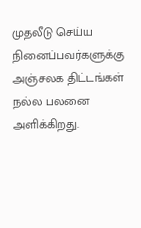முதலீடு செய்ய நினைப்பவர்களுக்கு அஞ்சலக திட்டங்கள் நல்ல பலனை அளிக்கிறது.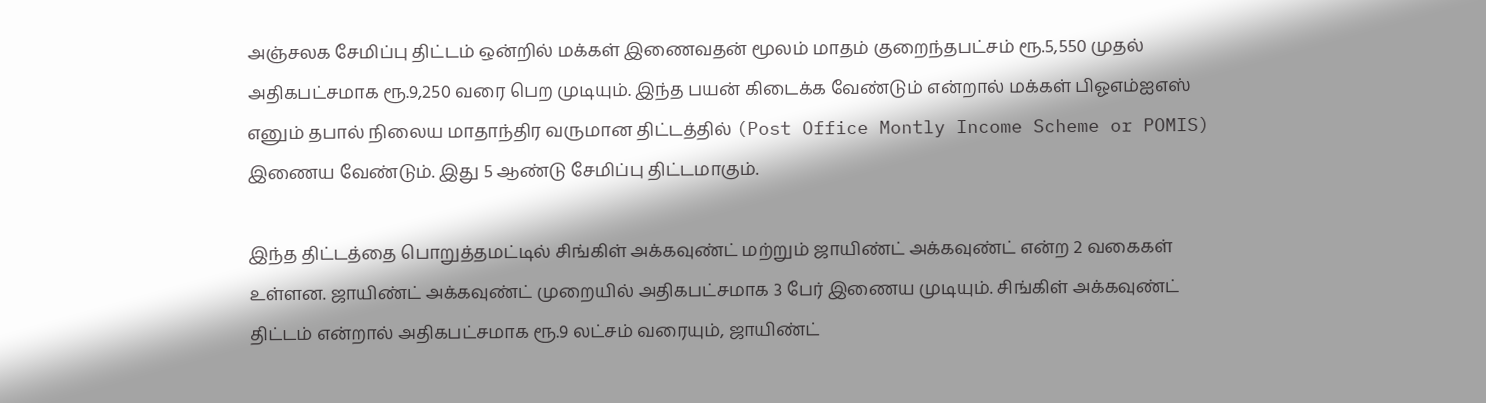அஞ்சலக சேமிப்பு திட்டம் ஒன்றில் மக்கள் இணைவதன் மூலம் மாதம் குறைந்தபட்சம் ரூ.5,550 முதல் அதிகபட்சமாக ரூ.9,250 வரை பெற முடியும். இந்த பயன் கிடைக்க வேண்டும் என்றால் மக்கள் பிஓஎம்ஐஎஸ் எனும் தபால் நிலைய மாதாந்திர வருமான திட்டத்தில் (Post Office Montly Income Scheme or POMIS) இணைய வேண்டும். இது 5 ஆண்டு சேமிப்பு திட்டமாகும்.

இந்த திட்டத்தை பொறுத்தமட்டில் சிங்கிள் அக்கவுண்ட் மற்றும் ஜாயிண்ட் அக்கவுண்ட் என்ற 2 வகைகள் உள்ளன. ஜாயிண்ட் அக்கவுண்ட் முறையில் அதிகபட்சமாக 3 பேர் இணைய முடியும். சிங்கிள் அக்கவுண்ட் திட்டம் என்றால் அதிகபட்சமாக ரூ.9 லட்சம் வரையும், ஜாயிண்ட்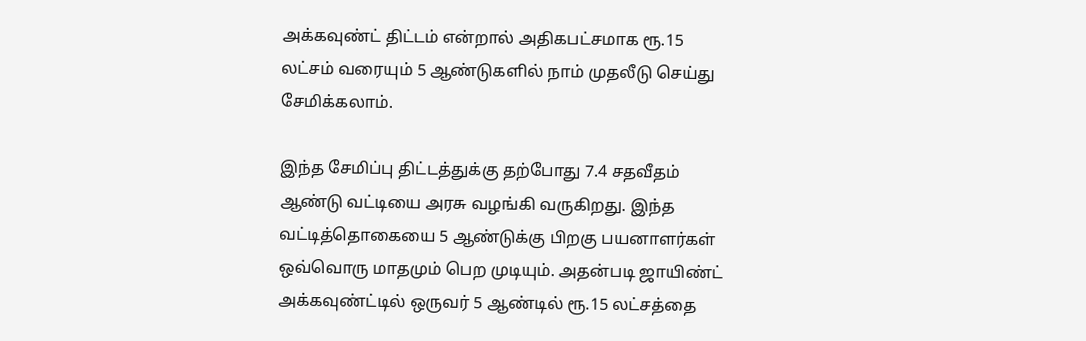அக்கவுண்ட் திட்டம் என்றால் அதிகபட்சமாக ரூ.15 லட்சம் வரையும் 5 ஆண்டுகளில் நாம் முதலீடு செய்து சேமிக்கலாம்.

இந்த சேமிப்பு திட்டத்துக்கு தற்போது 7.4 சதவீதம் ஆண்டு வட்டியை அரசு வழங்கி வருகிறது. இந்த வட்டித்தொகையை 5 ஆண்டுக்கு பிறகு பயனாளர்கள் ஒவ்வொரு மாதமும் பெற முடியும். அதன்படி ஜாயிண்ட் அக்கவுண்ட்டில் ஒருவர் 5 ஆண்டில் ரூ.15 லட்சத்தை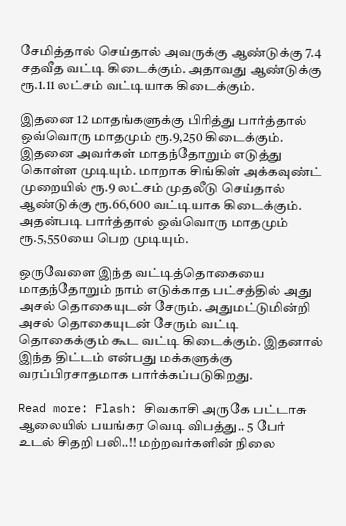சேமித்தால் செய்தால் அவருக்கு ஆண்டுக்கு 7.4 சதவீத வட்டி கிடைக்கும். அதாவது ஆண்டுக்கு ரூ.1.11 லட்சம் வட்டியாக கிடைக்கும்.

இதனை 12 மாதங்களுக்கு பிரித்து பார்த்தால் ஒவ்வொரு மாதமும் ரூ.9,250 கிடைக்கும். இதனை அவர்கள் மாதந்தோறும் எடுத்து கொள்ள முடியும். மாறாக சிங்கிள் அக்கவுண்ட் முறையில் ரூ.9 லட்சம் முதலீடு செய்தால் ஆண்டுக்கு ரூ.66,600 வட்டியாக கிடைக்கும். அதன்படி பார்த்தால் ஒவ்வொரு மாதமும் ரூ.5,550யை பெற முடியும்.

ஒருவேளை இந்த வட்டித்தொகையை மாதந்தோறும் நாம் எடுக்காத பட்சத்தில் அது அசல் தொகையுடன் சேரும். அதுமட்டுமின்றி அசல் தொகையுடன் சேரும் வட்டி தொகைக்கும் கூட வட்டி கிடைக்கும். இதனால் இந்த திட்டம் என்பது மக்களுக்கு வரப்பிரசாதமாக பார்க்கப்படுகிறது.

Read more: Flash: சிவகாசி அருகே பட்டாசு ஆலையில் பயங்கர வெடி விபத்து.. 5 பேர் உடல் சிதறி பலி..!! மற்றவர்களின் நிலை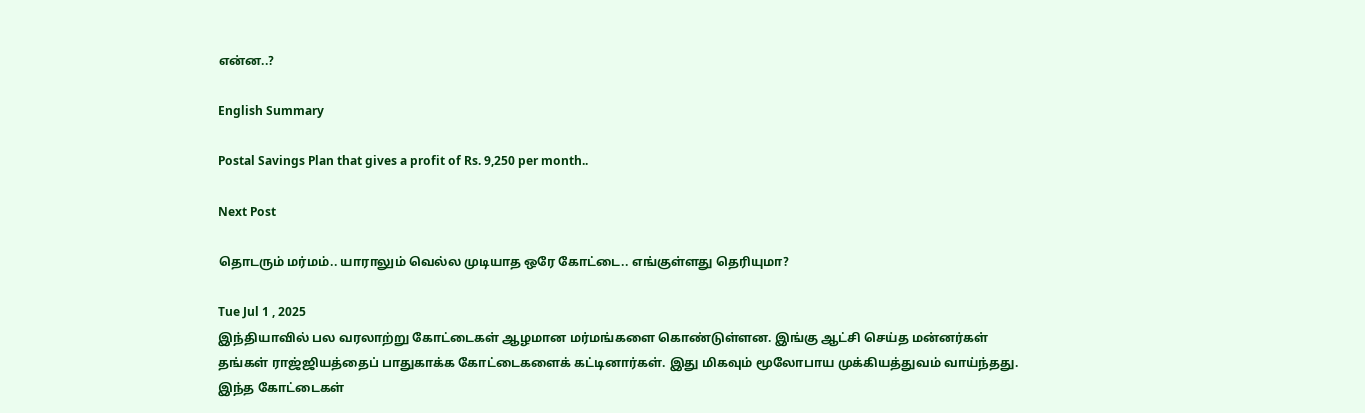என்ன..?

English Summary

Postal Savings Plan that gives a profit of Rs. 9,250 per month..

Next Post

தொடரும் மர்மம்.. யாராலும் வெல்ல முடியாத ஒரே கோட்டை.. எங்குள்ளது தெரியுமா?

Tue Jul 1 , 2025
இந்தியாவில் பல வரலாற்று கோட்டைகள் ஆழமான மர்மங்களை கொண்டுள்ளன. இங்கு ஆட்சி செய்த மன்னர்கள் தங்கள் ராஜ்ஜியத்தைப் பாதுகாக்க கோட்டைகளைக் கட்டினார்கள். இது மிகவும் மூலோபாய முக்கியத்துவம் வாய்ந்தது. இந்த கோட்டைகள்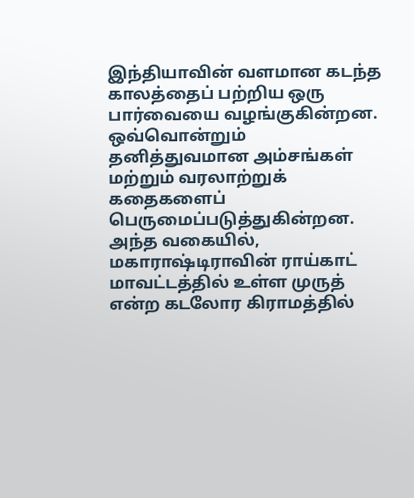இந்தியாவின் வளமான கடந்த காலத்தைப் பற்றிய ஒரு பார்வையை வழங்குகின்றன. ஒவ்வொன்றும் தனித்துவமான அம்சங்கள் மற்றும் வரலாற்றுக் கதைகளைப் பெருமைப்படுத்துகின்றன. அந்த வகையில், மகாராஷ்டிராவின் ராய்காட் மாவட்டத்தில் உள்ள முருத் என்ற கடலோர கிராமத்தில்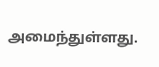அமைந்துள்ளது.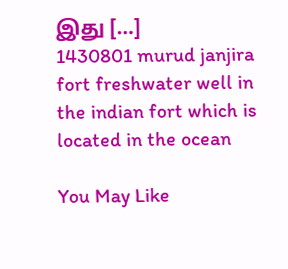இது […]
1430801 murud janjira fort freshwater well in the indian fort which is located in the ocean

You May Like